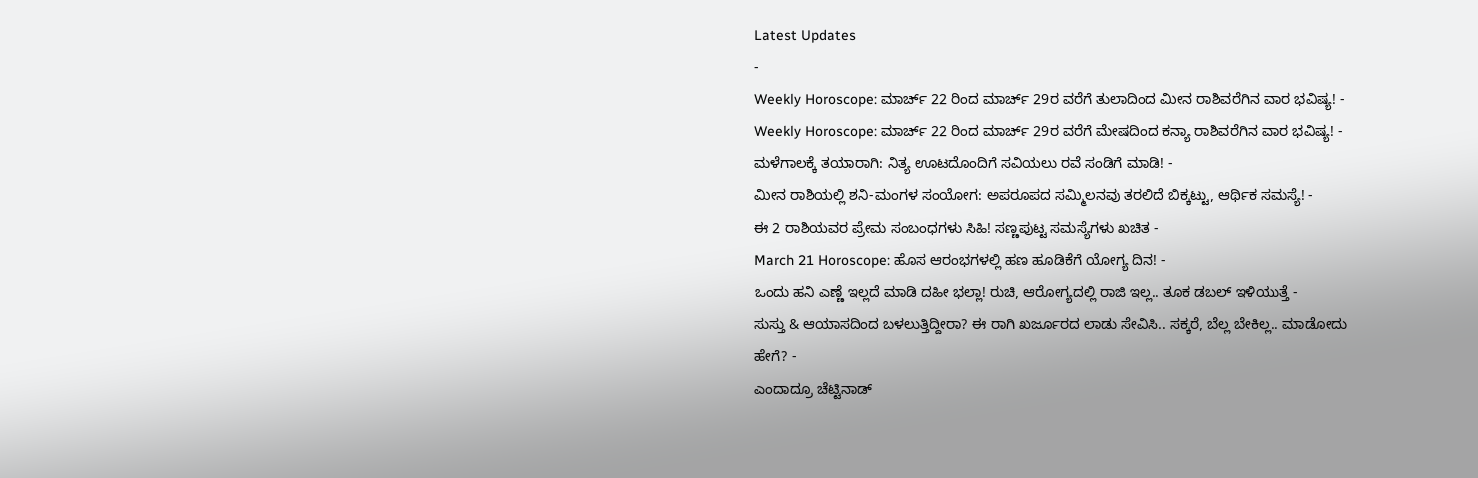Latest Updates
-
Weekly Horoscope: ಮಾರ್ಚ್ 22 ರಿಂದ ಮಾರ್ಚ್ 29ರ ವರೆಗೆ ತುಲಾದಿಂದ ಮೀನ ರಾಶಿವರೆಗಿನ ವಾರ ಭವಿಷ್ಯ! -
Weekly Horoscope: ಮಾರ್ಚ್ 22 ರಿಂದ ಮಾರ್ಚ್ 29ರ ವರೆಗೆ ಮೇಷದಿಂದ ಕನ್ಯಾ ರಾಶಿವರೆಗಿನ ವಾರ ಭವಿಷ್ಯ! -
ಮಳೆಗಾಲಕ್ಕೆ ತಯಾರಾಗಿ: ನಿತ್ಯ ಊಟದೊಂದಿಗೆ ಸವಿಯಲು ರವೆ ಸಂಡಿಗೆ ಮಾಡಿ! -
ಮೀನ ರಾಶಿಯಲ್ಲಿ ಶನಿ-ಮಂಗಳ ಸಂಯೋಗ: ಅಪರೂಪದ ಸಮ್ಮಿಲನವು ತರಲಿದೆ ಬಿಕ್ಕಟ್ಟು, ಆರ್ಥಿಕ ಸಮಸ್ಯೆ! -
ಈ 2 ರಾಶಿಯವರ ಪ್ರೇಮ ಸಂಬಂಧಗಳು ಸಿಹಿ! ಸಣ್ಣಪುಟ್ಟ ಸಮಸ್ಯೆಗಳು ಖಚಿತ -
March 21 Horoscope: ಹೊಸ ಆರಂಭಗಳಲ್ಲಿ ಹಣ ಹೂಡಿಕೆಗೆ ಯೋಗ್ಯ ದಿನ! -
ಒಂದು ಹನಿ ಎಣ್ಣೆ ಇಲ್ಲದೆ ಮಾಡಿ ದಹೀ ಭಲ್ಲಾ! ರುಚಿ, ಆರೋಗ್ಯದಲ್ಲಿ ರಾಜಿ ಇಲ್ಲ.. ತೂಕ ಡಬಲ್ ಇಳಿಯುತ್ತೆ -
ಸುಸ್ತು & ಆಯಾಸದಿಂದ ಬಳಲುತ್ತಿದ್ದೀರಾ? ಈ ರಾಗಿ ಖರ್ಜೂರದ ಲಾಡು ಸೇವಿಸಿ.. ಸಕ್ಕರೆ, ಬೆಲ್ಲ ಬೇಕಿಲ್ಲ.. ಮಾಡೋದು ಹೇಗೆ? -
ಎಂದಾದ್ರೂ ಚೆಟ್ಟಿನಾಡ್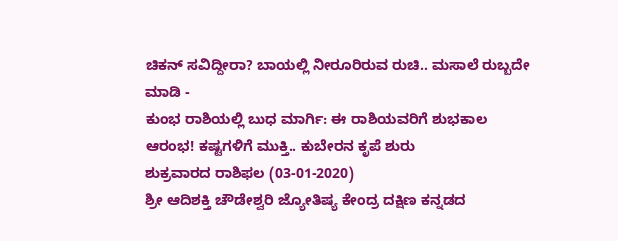ಚಿಕನ್ ಸವಿದ್ದೀರಾ? ಬಾಯಲ್ಲಿ ನೀರೂರಿರುವ ರುಚಿ.. ಮಸಾಲೆ ರುಬ್ಬದೇ ಮಾಡಿ -
ಕುಂಭ ರಾಶಿಯಲ್ಲಿ ಬುಧ ಮಾರ್ಗಿ: ಈ ರಾಶಿಯವರಿಗೆ ಶುಭಕಾಲ ಆರಂಭ! ಕಷ್ಟಗಳಿಗೆ ಮುಕ್ತಿ.. ಕುಬೇರನ ಕೃಪೆ ಶುರು
ಶುಕ್ರವಾರದ ರಾಶಿಫಲ (03-01-2020)
ಶ್ರೀ ಆದಿಶಕ್ತಿ ಚೌಡೇಶ್ವರಿ ಜ್ಯೋತಿಷ್ಯ ಕೇಂದ್ರ ದಕ್ಷಿಣ ಕನ್ನಡದ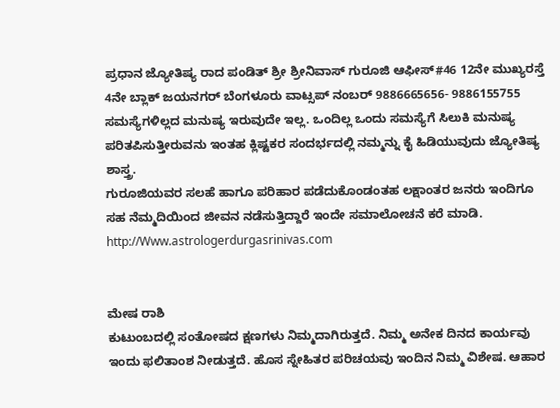ಪ್ರಧಾನ ಜ್ಯೋತಿಷ್ಯ ರಾದ ಪಂಡಿತ್ ಶ್ರೀ ಶ್ರೀನಿವಾಸ್ ಗುರೂಜಿ ಆಫೀಸ್#46 12ನೇ ಮುಖ್ಯರಸ್ತೆ 4ನೇ ಬ್ಲಾಕ್ ಜಯನಗರ್ ಬೆಂಗಳೂರು ವಾಟ್ಸಪ್ ನಂಬರ್ 9886665656- 9886155755
ಸಮಸ್ಯೆಗಳಿಲ್ಲದ ಮನುಷ್ಯ ಇರುವುದೇ ಇಲ್ಲ. ಒಂದಿಲ್ಲ ಒಂದು ಸಮಸ್ಯೆಗೆ ಸಿಲುಕಿ ಮನುಷ್ಯ ಪರಿತಪಿಸುತ್ತೀರುವನು ಇಂತಹ ಕ್ಲಿಷ್ಟಕರ ಸಂದರ್ಭದಲ್ಲಿ ನಮ್ಮನ್ನು ಕೈ ಹಿಡಿಯುವುದು ಜ್ಯೋತಿಷ್ಯ ಶಾಸ್ತ್ರ.
ಗುರೂಜಿಯವರ ಸಲಹೆ ಹಾಗೂ ಪರಿಹಾರ ಪಡೆದುಕೊಂಡಂತಹ ಲಕ್ಷಾಂತರ ಜನರು ಇಂದಿಗೂ ಸಹ ನೆಮ್ಮದಿಯಿಂದ ಜೀವನ ನಡೆಸುತ್ತಿದ್ದಾರೆ ಇಂದೇ ಸಮಾಲೋಚನೆ ಕರೆ ಮಾಡಿ.
http://Www.astrologerdurgasrinivas.com


ಮೇಷ ರಾಶಿ
ಕುಟುಂಬದಲ್ಲಿ ಸಂತೋಷದ ಕ್ಷಣಗಳು ನಿಮ್ಮದಾಗಿರುತ್ತದೆ. ನಿಮ್ಮ ಅನೇಕ ದಿನದ ಕಾರ್ಯವು ಇಂದು ಫಲಿತಾಂಶ ನೀಡುತ್ತದೆ. ಹೊಸ ಸ್ನೇಹಿತರ ಪರಿಚಯವು ಇಂದಿನ ನಿಮ್ಮ ವಿಶೇಷ. ಆಹಾರ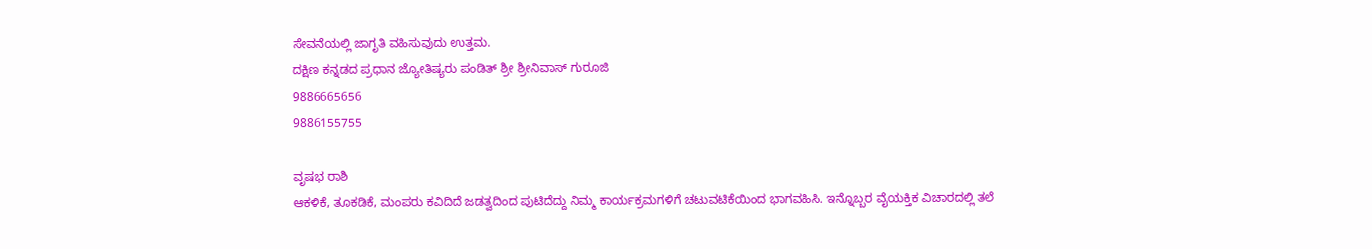ಸೇವನೆಯಲ್ಲಿ ಜಾಗೃತಿ ವಹಿಸುವುದು ಉತ್ತಮ.
ದಕ್ಷಿಣ ಕನ್ನಡದ ಪ್ರಧಾನ ಜ್ಯೋತಿಷ್ಯರು ಪಂಡಿತ್ ಶ್ರೀ ಶ್ರೀನಿವಾಸ್ ಗುರೂಜಿ
9886665656
9886155755

ವೃಷಭ ರಾಶಿ
ಆಕಳಿಕೆ, ತೂಕಡಿಕೆ, ಮಂಪರು ಕವಿದಿದೆ ಜಡತ್ವದಿಂದ ಪುಟಿದೆದ್ದು ನಿಮ್ಮ ಕಾರ್ಯಕ್ರಮಗಳಿಗೆ ಚಟುವಟಿಕೆಯಿಂದ ಭಾಗವಹಿಸಿ. ಇನ್ನೊಬ್ಬರ ವೈಯಕ್ತಿಕ ವಿಚಾರದಲ್ಲಿ ತಲೆ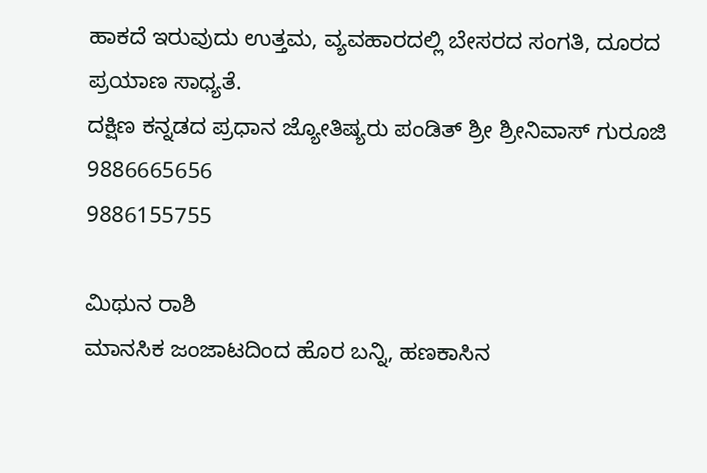ಹಾಕದೆ ಇರುವುದು ಉತ್ತಮ, ವ್ಯವಹಾರದಲ್ಲಿ ಬೇಸರದ ಸಂಗತಿ, ದೂರದ ಪ್ರಯಾಣ ಸಾಧ್ಯತೆ.
ದಕ್ಷಿಣ ಕನ್ನಡದ ಪ್ರಧಾನ ಜ್ಯೋತಿಷ್ಯರು ಪಂಡಿತ್ ಶ್ರೀ ಶ್ರೀನಿವಾಸ್ ಗುರೂಜಿ
9886665656
9886155755

ಮಿಥುನ ರಾಶಿ
ಮಾನಸಿಕ ಜಂಜಾಟದಿಂದ ಹೊರ ಬನ್ನಿ, ಹಣಕಾಸಿನ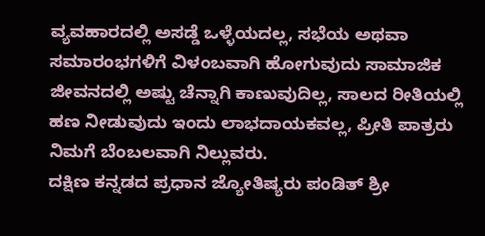ವ್ಯವಹಾರದಲ್ಲಿ ಅಸಡ್ಡೆ ಒಳ್ಳೆಯದಲ್ಲ, ಸಭೆಯ ಅಥವಾ ಸಮಾರಂಭಗಳಿಗೆ ವಿಳಂಬವಾಗಿ ಹೋಗುವುದು ಸಾಮಾಜಿಕ ಜೀವನದಲ್ಲಿ ಅಷ್ಟು ಚೆನ್ನಾಗಿ ಕಾಣುವುದಿಲ್ಲ, ಸಾಲದ ರೀತಿಯಲ್ಲಿ ಹಣ ನೀಡುವುದು ಇಂದು ಲಾಭದಾಯಕವಲ್ಲ, ಪ್ರೀತಿ ಪಾತ್ರರು ನಿಮಗೆ ಬೆಂಬಲವಾಗಿ ನಿಲ್ಲುವರು.
ದಕ್ಷಿಣ ಕನ್ನಡದ ಪ್ರಧಾನ ಜ್ಯೋತಿಷ್ಯರು ಪಂಡಿತ್ ಶ್ರೀ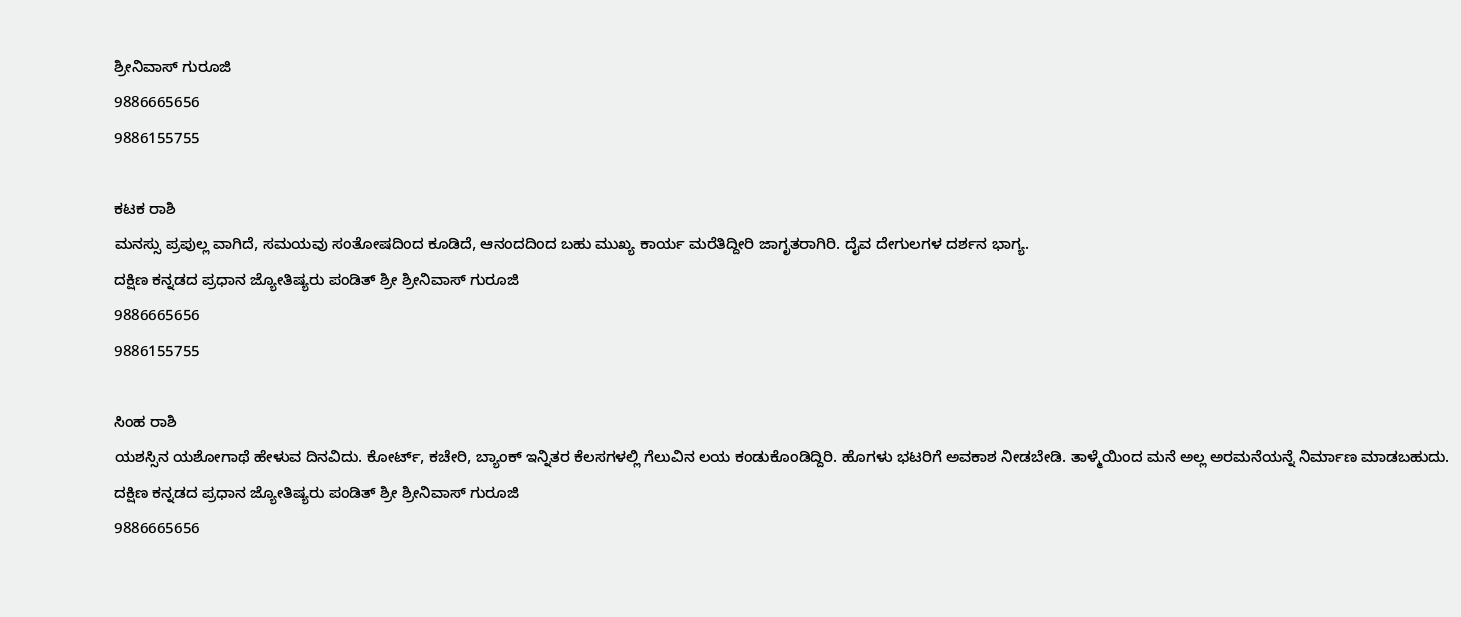ಶ್ರೀನಿವಾಸ್ ಗುರೂಜಿ
9886665656
9886155755

ಕಟಕ ರಾಶಿ
ಮನಸ್ಸು ಪ್ರಪುಲ್ಲ ವಾಗಿದೆ, ಸಮಯವು ಸಂತೋಷದಿಂದ ಕೂಡಿದೆ, ಆನಂದದಿಂದ ಬಹು ಮುಖ್ಯ ಕಾರ್ಯ ಮರೆತಿದ್ದೀರಿ ಜಾಗೃತರಾಗಿರಿ. ದೈವ ದೇಗುಲಗಳ ದರ್ಶನ ಭಾಗ್ಯ.
ದಕ್ಷಿಣ ಕನ್ನಡದ ಪ್ರಧಾನ ಜ್ಯೋತಿಷ್ಯರು ಪಂಡಿತ್ ಶ್ರೀ ಶ್ರೀನಿವಾಸ್ ಗುರೂಜಿ
9886665656
9886155755

ಸಿಂಹ ರಾಶಿ
ಯಶಸ್ಸಿನ ಯಶೋಗಾಥೆ ಹೇಳುವ ದಿನವಿದು. ಕೋರ್ಟ್, ಕಚೇರಿ, ಬ್ಯಾಂಕ್ ಇನ್ನಿತರ ಕೆಲಸಗಳಲ್ಲಿ ಗೆಲುವಿನ ಲಯ ಕಂಡುಕೊಂಡಿದ್ದಿರಿ. ಹೊಗಳು ಭಟರಿಗೆ ಅವಕಾಶ ನೀಡಬೇಡಿ. ತಾಳ್ಮೆಯಿಂದ ಮನೆ ಅಲ್ಲ ಅರಮನೆಯನ್ನೆ ನಿರ್ಮಾಣ ಮಾಡಬಹುದು.
ದಕ್ಷಿಣ ಕನ್ನಡದ ಪ್ರಧಾನ ಜ್ಯೋತಿಷ್ಯರು ಪಂಡಿತ್ ಶ್ರೀ ಶ್ರೀನಿವಾಸ್ ಗುರೂಜಿ
9886665656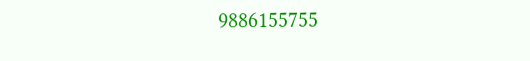9886155755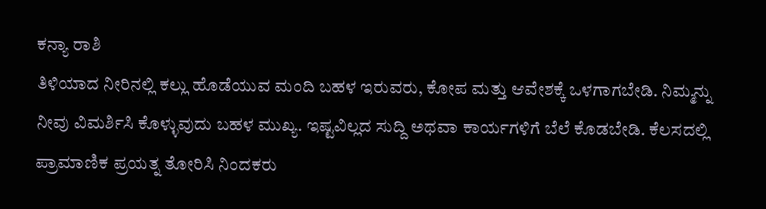ಕನ್ಯಾ ರಾಶಿ
ತಿಳಿಯಾದ ನೀರಿನಲ್ಲಿ ಕಲ್ಲು ಹೊಡೆಯುವ ಮಂದಿ ಬಹಳ ಇರುವರು, ಕೋಪ ಮತ್ತು ಆವೇಶಕ್ಕೆ ಒಳಗಾಗಬೇಡಿ. ನಿಮ್ಮನ್ನು ನೀವು ವಿಮರ್ಶಿಸಿ ಕೊಳ್ಳುವುದು ಬಹಳ ಮುಖ್ಯ. ಇಷ್ಟವಿಲ್ಲದ ಸುದ್ದಿ ಅಥವಾ ಕಾರ್ಯಗಳಿಗೆ ಬೆಲೆ ಕೊಡಬೇಡಿ. ಕೆಲಸದಲ್ಲಿ ಪ್ರಾಮಾಣಿಕ ಪ್ರಯತ್ನ ತೋರಿಸಿ ನಿಂದಕರು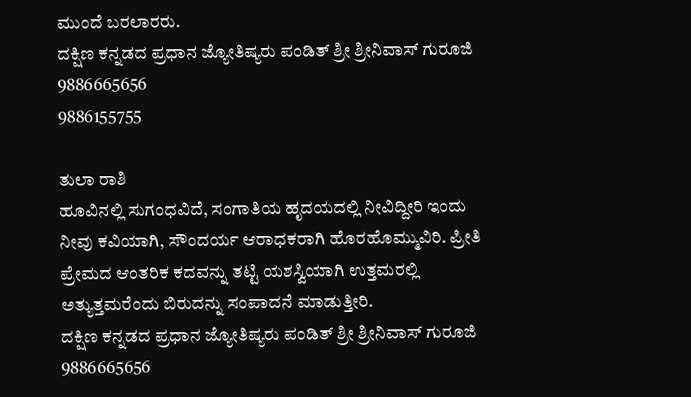ಮುಂದೆ ಬರಲಾರರು.
ದಕ್ಷಿಣ ಕನ್ನಡದ ಪ್ರಧಾನ ಜ್ಯೋತಿಷ್ಯರು ಪಂಡಿತ್ ಶ್ರೀ ಶ್ರೀನಿವಾಸ್ ಗುರೂಜಿ
9886665656
9886155755

ತುಲಾ ರಾಶಿ
ಹೂವಿನಲ್ಲಿ ಸುಗಂಧವಿದೆ, ಸಂಗಾತಿಯ ಹೃದಯದಲ್ಲಿ ನೀವಿದ್ದೀರಿ ಇಂದು ನೀವು ಕವಿಯಾಗಿ, ಸೌಂದರ್ಯ ಆರಾಧಕರಾಗಿ ಹೊರಹೊಮ್ಮುವಿರಿ. ಪ್ರೀತಿ ಪ್ರೇಮದ ಆಂತರಿಕ ಕದವನ್ನು ತಟ್ಟಿ ಯಶಸ್ವಿಯಾಗಿ ಉತ್ತಮರಲ್ಲಿ ಅತ್ಯುತ್ತಮರೆಂದು ಬಿರುದನ್ನು ಸಂಪಾದನೆ ಮಾಡುತ್ತೀರಿ.
ದಕ್ಷಿಣ ಕನ್ನಡದ ಪ್ರಧಾನ ಜ್ಯೋತಿಷ್ಯರು ಪಂಡಿತ್ ಶ್ರೀ ಶ್ರೀನಿವಾಸ್ ಗುರೂಜಿ
9886665656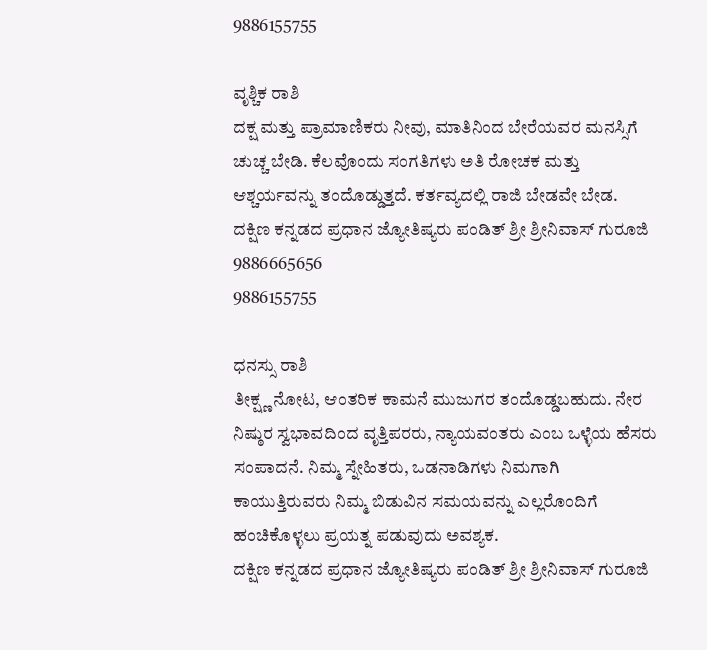9886155755

ವೃಶ್ಚಿಕ ರಾಶಿ
ದಕ್ಷ ಮತ್ತು ಪ್ರಾಮಾಣಿಕರು ನೀವು, ಮಾತಿನಿಂದ ಬೇರೆಯವರ ಮನಸ್ಸಿಗೆ ಚುಚ್ಚ ಬೇಡಿ. ಕೆಲವೊಂದು ಸಂಗತಿಗಳು ಅತಿ ರೋಚಕ ಮತ್ತು ಆಶ್ಚರ್ಯವನ್ನು ತಂದೊಡ್ಡುತ್ತದೆ. ಕರ್ತವ್ಯದಲ್ಲಿ ರಾಜಿ ಬೇಡವೇ ಬೇಡ.
ದಕ್ಷಿಣ ಕನ್ನಡದ ಪ್ರಧಾನ ಜ್ಯೋತಿಷ್ಯರು ಪಂಡಿತ್ ಶ್ರೀ ಶ್ರೀನಿವಾಸ್ ಗುರೂಜಿ
9886665656
9886155755

ಧನಸ್ಸು ರಾಶಿ
ತೀಕ್ಷ್ಣ ನೋಟ, ಆಂತರಿಕ ಕಾಮನೆ ಮುಜುಗರ ತಂದೊಡ್ಡಬಹುದು. ನೇರ ನಿಷ್ಠುರ ಸ್ವಭಾವದಿಂದ ವೃತ್ತಿಪರರು, ನ್ಯಾಯವಂತರು ಎಂಬ ಒಳ್ಳೆಯ ಹೆಸರು ಸಂಪಾದನೆ. ನಿಮ್ಮ ಸ್ನೇಹಿತರು, ಒಡನಾಡಿಗಳು ನಿಮಗಾಗಿ ಕಾಯುತ್ತಿರುವರು ನಿಮ್ಮ ಬಿಡುವಿನ ಸಮಯವನ್ನು ಎಲ್ಲರೊಂದಿಗೆ ಹಂಚಿಕೊಳ್ಳಲು ಪ್ರಯತ್ನ ಪಡುವುದು ಅವಶ್ಯಕ.
ದಕ್ಷಿಣ ಕನ್ನಡದ ಪ್ರಧಾನ ಜ್ಯೋತಿಷ್ಯರು ಪಂಡಿತ್ ಶ್ರೀ ಶ್ರೀನಿವಾಸ್ ಗುರೂಜಿ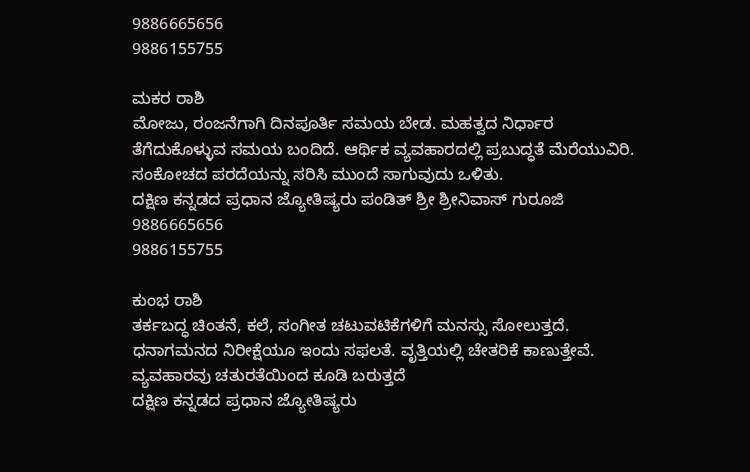9886665656
9886155755

ಮಕರ ರಾಶಿ
ಮೋಜು, ರಂಜನೆಗಾಗಿ ದಿನಪೂರ್ತಿ ಸಮಯ ಬೇಡ. ಮಹತ್ವದ ನಿರ್ಧಾರ ತೆಗೆದುಕೊಳ್ಳುವ ಸಮಯ ಬಂದಿದೆ. ಆರ್ಥಿಕ ವ್ಯವಹಾರದಲ್ಲಿ ಪ್ರಬುದ್ಧತೆ ಮೆರೆಯುವಿರಿ. ಸಂಕೋಚದ ಪರದೆಯನ್ನು ಸರಿಸಿ ಮುಂದೆ ಸಾಗುವುದು ಒಳಿತು.
ದಕ್ಷಿಣ ಕನ್ನಡದ ಪ್ರಧಾನ ಜ್ಯೋತಿಷ್ಯರು ಪಂಡಿತ್ ಶ್ರೀ ಶ್ರೀನಿವಾಸ್ ಗುರೂಜಿ
9886665656
9886155755

ಕುಂಭ ರಾಶಿ
ತರ್ಕಬದ್ಧ ಚಿಂತನೆ, ಕಲೆ, ಸಂಗೀತ ಚಟುವಟಿಕೆಗಳಿಗೆ ಮನಸ್ಸು ಸೋಲುತ್ತದೆ. ಧನಾಗಮನದ ನಿರೀಕ್ಷೆಯೂ ಇಂದು ಸಫಲತೆ. ವೃತ್ತಿಯಲ್ಲಿ ಚೇತರಿಕೆ ಕಾಣುತ್ತೇವೆ. ವ್ಯವಹಾರವು ಚತುರತೆಯಿಂದ ಕೂಡಿ ಬರುತ್ತದೆ
ದಕ್ಷಿಣ ಕನ್ನಡದ ಪ್ರಧಾನ ಜ್ಯೋತಿಷ್ಯರು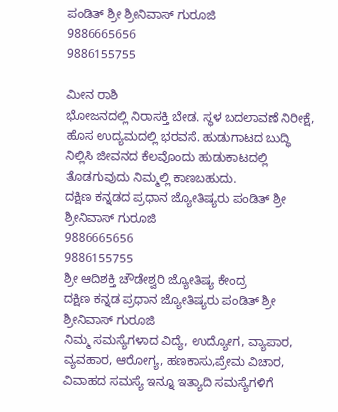ಪಂಡಿತ್ ಶ್ರೀ ಶ್ರೀನಿವಾಸ್ ಗುರೂಜಿ
9886665656
9886155755

ಮೀನ ರಾಶಿ
ಭೋಜನದಲ್ಲಿ ನಿರಾಸಕ್ತಿ ಬೇಡ. ಸ್ಥಳ ಬದಲಾವಣೆ ನಿರೀಕ್ಷೆ, ಹೊಸ ಉದ್ಯಮದಲ್ಲಿ ಭರವಸೆ. ಹುಡುಗಾಟದ ಬುದ್ಧಿ ನಿಲ್ಲಿಸಿ ಜೀವನದ ಕೆಲವೊಂದು ಹುಡುಕಾಟದಲ್ಲಿ ತೊಡಗುವುದು ನಿಮ್ಮಲ್ಲಿ ಕಾಣಬಹುದು.
ದಕ್ಷಿಣ ಕನ್ನಡದ ಪ್ರಧಾನ ಜ್ಯೋತಿಷ್ಯರು ಪಂಡಿತ್ ಶ್ರೀ ಶ್ರೀನಿವಾಸ್ ಗುರೂಜಿ
9886665656
9886155755
ಶ್ರೀ ಆದಿಶಕ್ತಿ ಚೌಡೇಶ್ವರಿ ಜ್ಯೋತಿಷ್ಯ ಕೇಂದ್ರ
ದಕ್ಷಿಣ ಕನ್ನಡ ಪ್ರಧಾನ ಜ್ಯೋತಿಷ್ಯರು ಪಂಡಿತ್ ಶ್ರೀ ಶ್ರೀನಿವಾಸ್ ಗುರೂಜಿ
ನಿಮ್ಮ ಸಮಸ್ಯೆಗಳಾದ ವಿದ್ಯೆ, ಉದ್ಯೋಗ, ವ್ಯಾಪಾರ, ವ್ಯವಹಾರ, ಆರೋಗ್ಯ, ಹಣಕಾಸು,ಪ್ರೇಮ ವಿಚಾರ, ವಿವಾಹದ ಸಮಸ್ಯೆ ಇನ್ನೂ ಇತ್ಯಾದಿ ಸಮಸ್ಯೆಗಳಿಗೆ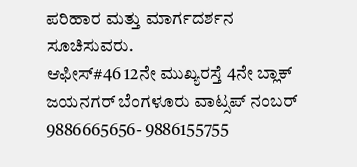ಪರಿಹಾರ ಮತ್ತು ಮಾರ್ಗದರ್ಶನ ಸೂಚಿಸುವರು.
ಆಫೀಸ್#46 12ನೇ ಮುಖ್ಯರಸ್ತೆ 4ನೇ ಬ್ಲಾಕ್ ಜಯನಗರ್ ಬೆಂಗಳೂರು ವಾಟ್ಸಪ್ ನಂಬರ್ 9886665656- 9886155755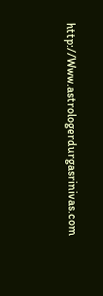http://Www.astrologerdurgasrinivas.com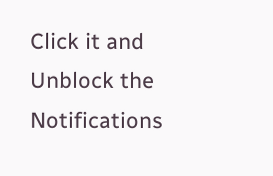Click it and Unblock the Notifications